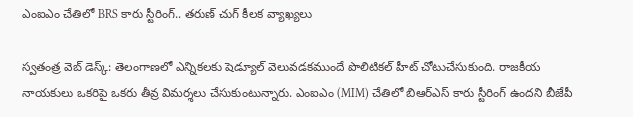ఎంఐఎం చేతిలో BRS కారు స్టీరింగ్.. తరుణ్ చుగ్ కీలక వ్యాఖ్యలు

స్వతంత్ర వెబ్ డెస్క్: తెలంగాణలో ఎన్నికలకు షెడ్యూల్‌ వెలువడకముందే పొలిటికల్‌ హీట్‌ చోటుచేసుకుంది. రాజకీయ నాయకులు ఒకరిపై ఒకరు తీవ్ర విమర్శలు చేసుకుంటున్నారు. ఎంఐఎం (MIM) చేతిలో బిఆర్ఎస్ కారు స్టీరింగ్ ఉందని బీజేపీ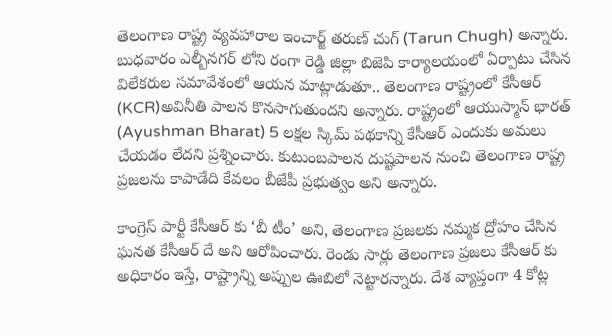తెలంగాణ రాష్ట్ర వ్యవహారాల ఇంచార్జ్ తరుణ్ చుగ్ (Tarun Chugh) అన్నారు. బుధవారం ఎల్బీనగర్ లోని రంగా రెడ్డి జిల్లా బిజెపి కార్యాలయంలో ఏర్పాటు చేసిన విలేకరుల సమావేశంలో ఆయన మాట్లాడుతూ.. తెలంగాణ రాష్ట్రంలో కేసీఆర్ (KCR)అవినీతి పాలన కొనసాగుతుందని అన్నారు. రాష్ట్రంలో ఆయుస్మాన్ భారత్ (Ayushman Bharat) 5 లక్షల స్కిమ్ పథకాన్ని కేసీఆర్ ఎందుకు అమలు చేయడం లేదని ప్రశ్నించారు. కుటుంబపాలన దుష్టపాలన నుంచి తెలంగాణ రాష్ట్ర ప్రజలను కాపాడేది కేవలం బీజేపీ ప్రభుత్వం అని అన్నారు.

కాంగ్రెస్ పార్టీ కేసీఆర్ కు ‘బీ టీం’ అని, తెలంగాణ ప్రజలకు నమ్మక ద్రోహం చేసిన ఘనత కేసీఆర్ దే అని ఆరోపించారు. రెండు సార్లు తెలంగాణ ప్రజలు కేసీఆర్ కు అధికారం ఇస్తే, రాష్ట్రాన్ని అప్పుల ఊబిలో నెట్టార‌న్నారు. దేశ వ్యాప్తంగా 4 కోట్ల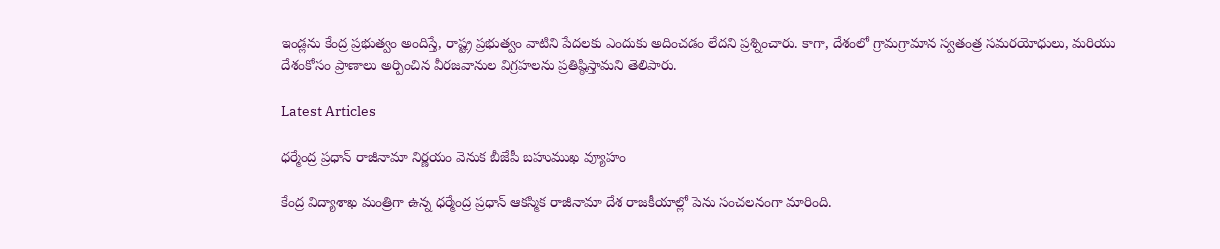ఇండ్లను కేంద్ర ప్రభుత్వం అందిస్తే, రాష్ట్ర ప్రభుత్వం వాటిని పేద‌ల‌కు ఎందుకు అదించ‌డం లేద‌ని ప్ర‌శ్నించారు. కాగా, దేశంలో గ్రామగ్రామాన స్వతంత్ర సమరయోధులు, మరియు దేశంకోసం ప్రాణాలు అర్పించిన వీరజవానుల విగ్రహలను ప్రతిష్ఠిస్తామని తెలిపారు.

Latest Articles

ధర్మేంద్ర ప్రధాన్ రాజీనామా నిర్ణయం వెనుక బీజేపీ బహుముఖ వ్యూహం

కేంద్ర విద్యాశాఖ మంత్రిగా ఉన్న ధర్మేంద్ర ప్రధాన్ ఆకస్మిక రాజీనామా దేశ రాజకీయాల్లో పెను సంచలనంగా మారింది.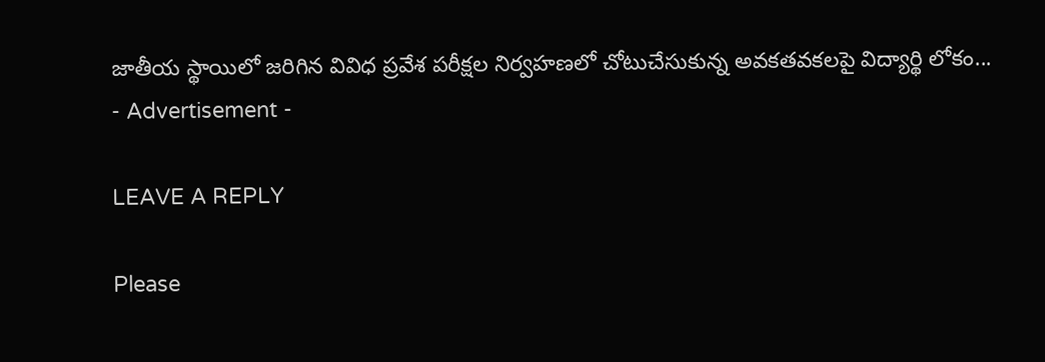జాతీయ స్థాయిలో జరిగిన వివిధ ప్రవేశ పరీక్షల నిర్వహణలో చోటుచేసుకున్న అవకతవకలపై విద్యార్థి లోకం...
- Advertisement -

LEAVE A REPLY

Please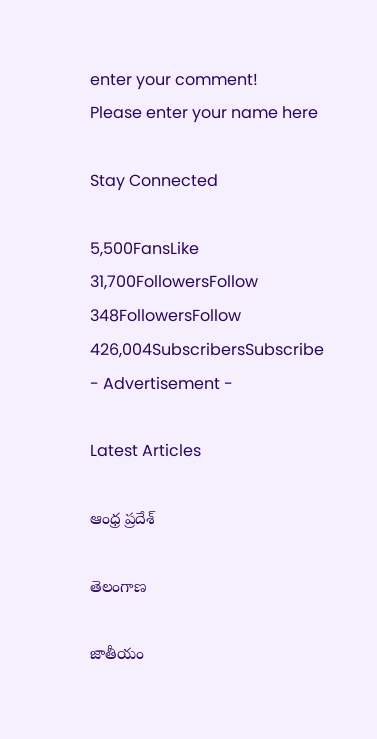enter your comment!
Please enter your name here

Stay Connected

5,500FansLike
31,700FollowersFollow
348FollowersFollow
426,004SubscribersSubscribe
- Advertisement -

Latest Articles

ఆంధ్ర ప్రదేశ్

తెలంగాణ

జాతీయం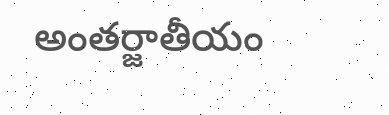అంతర్జాతీయం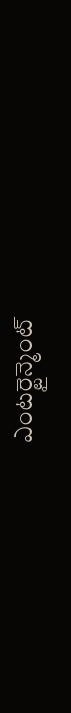ఎంటర్టైన్మెంట్